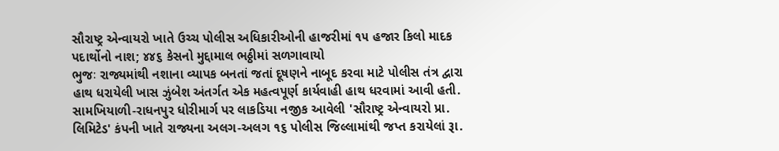સૌરાષ્ટ્ર એન્વાયરો ખાતે ઉચ્ચ પોલીસ અધિકારીઓની હાજરીમાં ૧૫ હજાર કિલો માદક પદાર્થોનો નાશ; ૪૪૬ કેસનો મુદ્દામાલ ભઠ્ઠીમાં સળગાવાયો
ભુજઃ રાજ્યમાંથી નશાના વ્યાપક બનતાં જતાં દૂષણને નાબૂદ કરવા માટે પોલીસ તંત્ર દ્વારા હાથ ધરાયેલી ખાસ ઝુંબેશ અંતર્ગત એક મહત્વપૂર્ણ કાર્યવાહી હાથ ધરવામાં આવી હતી. સામખિયાળી-રાધનપુર ધોરીમાર્ગ પર લાકડિયા નજીક આવેલી 'સૌરાષ્ટ્ર એન્વાયરો પ્રા. લિમિટેડ' કંપની ખાતે રાજ્યના અલગ-અલગ ૧૬ પોલીસ જિલ્લામાંથી જપ્ત કરાયેલાં રૂા.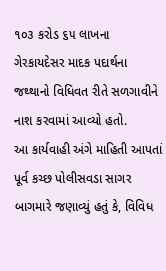૧૦૩ કરોડ ૬૫ લાખના ગેરકાયદેસર માદક પદાર્થના જથ્થાનો વિધિવત રીતે સળગાવીને નાશ કરવામાં આવ્યો હતો.
આ કાર્યવાહી અંગે માહિતી આપતાં પૂર્વ કચ્છ પોલીસવડા સાગર બાગમારે જણાવ્યું હતું કે, વિવિધ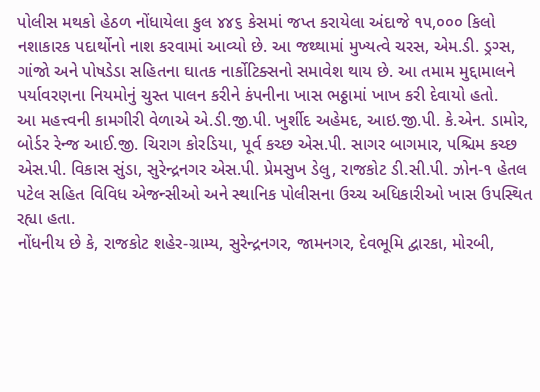પોલીસ મથકો હેઠળ નોંધાયેલા કુલ ૪૪૬ કેસમાં જપ્ત કરાયેલા અંદાજે ૧૫,૦૦૦ કિલો નશાકારક પદાર્થોનો નાશ કરવામાં આવ્યો છે. આ જથ્થામાં મુખ્યત્વે ચરસ, એમ.ડી. ડ્રગ્સ, ગાંજો અને પોષડેડા સહિતના ઘાતક નાર્કોટિક્સનો સમાવેશ થાય છે. આ તમામ મુદ્દામાલને પર્યાવરણના નિયમોનું ચુસ્ત પાલન કરીને કંપનીના ખાસ ભઠ્ઠામાં ખાખ કરી દેવાયો હતો.
આ મહત્ત્વની કામગીરી વેળાએ એ.ડી.જી.પી. ખુર્શીદ અહેમદ, આઇ.જી.પી. કે.એન. ડામોર, બોર્ડર રેન્જ આઈ.જી. ચિરાગ કોરડિયા, પૂર્વ કચ્છ એસ.પી. સાગર બાગમાર, પશ્ચિમ કચ્છ એસ.પી. વિકાસ સુંડા, સુરેન્દ્રનગર એસ.પી. પ્રેમસુખ ડેલુ, રાજકોટ ડી.સી.પી. ઝોન-૧ હેતલ પટેલ સહિત વિવિધ એજન્સીઓ અને સ્થાનિક પોલીસના ઉચ્ચ અધિકારીઓ ખાસ ઉપસ્થિત રહ્યા હતા.
નોંધનીય છે કે, રાજકોટ શહેર-ગ્રામ્ય, સુરેન્દ્રનગર, જામનગર, દેવભૂમિ દ્વારકા, મોરબી,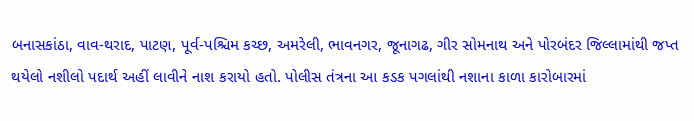બનાસકાંઠા, વાવ-થરાદ, પાટણ, પૂર્વ-પશ્ચિમ કચ્છ, અમરેલી, ભાવનગર, જૂનાગઢ, ગીર સોમનાથ અને પોરબંદર જિલ્લામાંથી જપ્ત થયેલો નશીલો પદાર્થ અહીં લાવીને નાશ કરાયો હતો. પોલીસ તંત્રના આ કડક પગલાંથી નશાના કાળા કારોબારમાં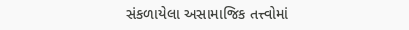સંકળાયેલા અસામાજિક તત્ત્વોમાં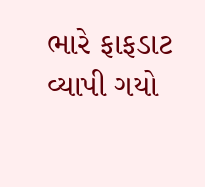ભારે ફાફડાટ વ્યાપી ગયો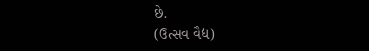છે.
(ઉત્સવ વૈદ્ય)